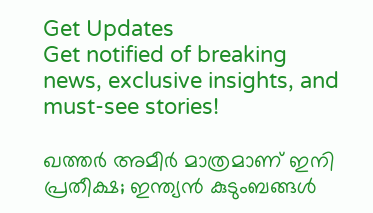Get Updates
Get notified of breaking news, exclusive insights, and must-see stories!

ഖത്തര്‍ അമീര്‍ മാത്രമാണ് ഇനി പ്രതീക്ഷ; ഇന്ത്യന്‍ കുടുംബങ്ങള്‍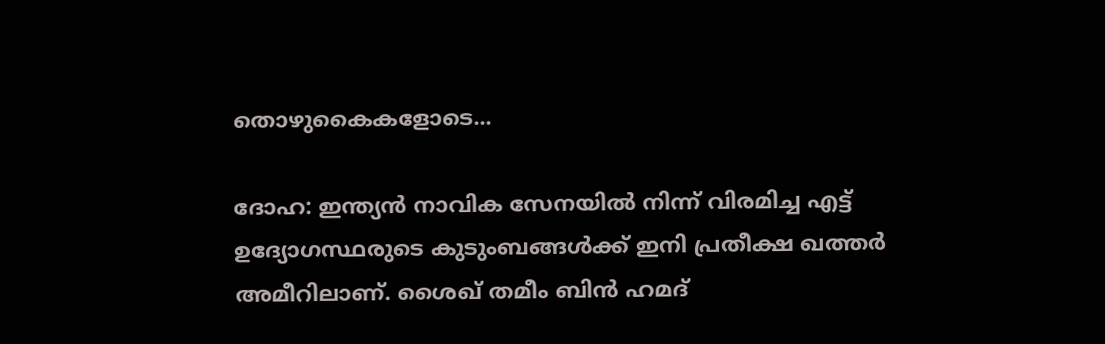തൊഴുകൈകളോടെ...

ദോഹ: ഇന്ത്യന്‍ നാവിക സേനയില്‍ നിന്ന് വിരമിച്ച എട്ട് ഉദ്യോഗസ്ഥരുടെ കുടുംബങ്ങള്‍ക്ക് ഇനി പ്രതീക്ഷ ഖത്തര്‍ അമീറിലാണ്. ശൈഖ് തമീം ബിന്‍ ഹമദ്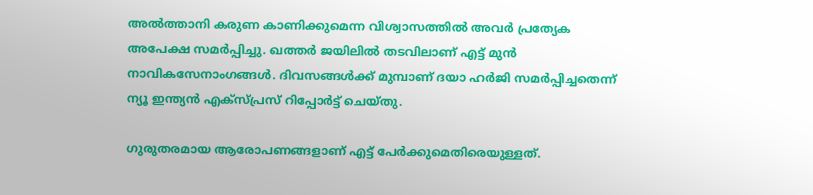അല്‍ത്താനി കരുണ കാണിക്കുമെന്ന വിശ്വാസത്തില്‍ അവര്‍ പ്രത്യേക അപേക്ഷ സമര്‍പ്പിച്ചു. ഖത്തര്‍ ജയിലില്‍ തടവിലാണ് എട്ട് മുന്‍ നാവികസേനാംഗങ്ങള്‍. ദിവസങ്ങള്‍ക്ക് മുമ്പാണ് ദയാ ഹര്‍ജി സമര്‍പ്പിച്ചതെന്ന് ന്യൂ ഇന്ത്യന്‍ എക്‌സ്പ്രസ് റിപ്പോര്‍ട്ട് ചെയ്തു.

ഗുരുതരമായ ആരോപണങ്ങളാണ് എട്ട് പേര്‍ക്കുമെതിരെയുള്ളത്.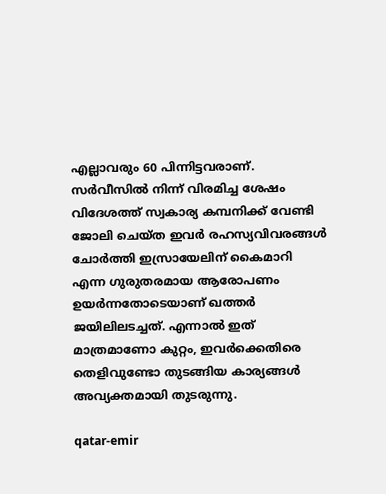എല്ലാവരും 60 പിന്നിട്ടവരാണ്. സര്‍വീസില്‍ നിന്ന് വിരമിച്ച ശേഷം വിദേശത്ത് സ്വകാര്യ കമ്പനിക്ക് വേണ്ടി ജോലി ചെയ്ത ഇവര്‍ രഹസ്യവിവരങ്ങള്‍ ചോര്‍ത്തി ഇസ്രായേലിന് കൈമാറി എന്ന ഗുരുതരമായ ആരോപണം ഉയര്‍ന്നതോടെയാണ് ഖത്തര്‍ ജയിലിലടച്ചത്. എന്നാല്‍ ഇത് മാത്രമാണോ കുറ്റം, ഇവര്‍ക്കെതിരെ തെളിവുണ്ടോ തുടങ്ങിയ കാര്യങ്ങള്‍ അവ്യക്തമായി തുടരുന്നു.

qatar-emir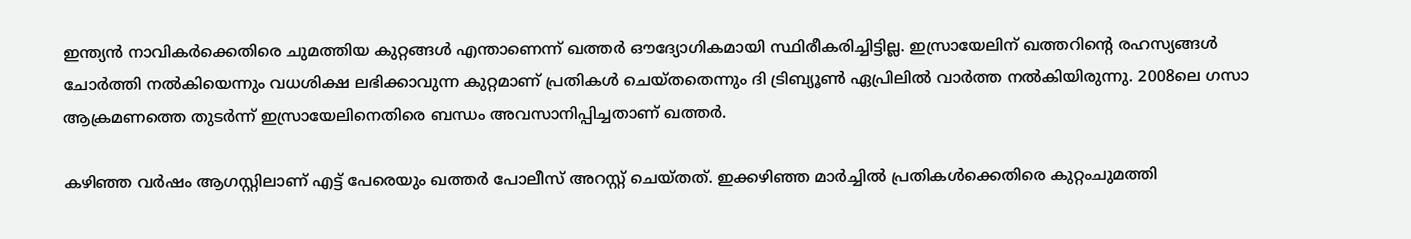ഇന്ത്യന്‍ നാവികര്‍ക്കെതിരെ ചുമത്തിയ കുറ്റങ്ങള്‍ എന്താണെന്ന് ഖത്തര്‍ ഔദ്യോഗികമായി സ്ഥിരീകരിച്ചിട്ടില്ല. ഇസ്രായേലിന് ഖത്തറിന്റെ രഹസ്യങ്ങള്‍ ചോര്‍ത്തി നല്‍കിയെന്നും വധശിക്ഷ ലഭിക്കാവുന്ന കുറ്റമാണ് പ്രതികള്‍ ചെയ്തതെന്നും ദി ട്രിബ്യൂണ്‍ ഏപ്രിലില്‍ വാര്‍ത്ത നല്‍കിയിരുന്നു. 2008ലെ ഗസാ ആക്രമണത്തെ തുടര്‍ന്ന് ഇസ്രായേലിനെതിരെ ബന്ധം അവസാനിപ്പിച്ചതാണ് ഖത്തര്‍.

കഴിഞ്ഞ വര്‍ഷം ആഗസ്റ്റിലാണ് എട്ട് പേരെയും ഖത്തര്‍ പോലീസ് അറസ്റ്റ് ചെയ്തത്. ഇക്കഴിഞ്ഞ മാര്‍ച്ചില്‍ പ്രതികള്‍ക്കെതിരെ കുറ്റംചുമത്തി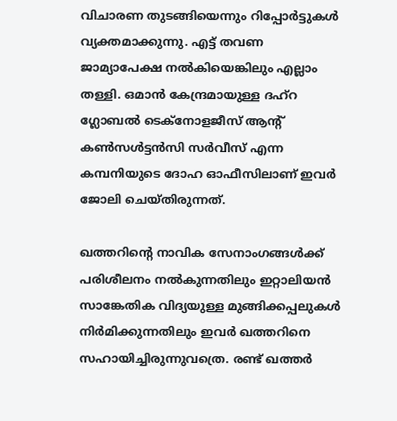വിചാരണ തുടങ്ങിയെന്നും റിപ്പോര്‍ട്ടുകള്‍ വ്യക്തമാക്കുന്നു. എട്ട് തവണ ജാമ്യാപേക്ഷ നല്‍കിയെങ്കിലും എല്ലാം തള്ളി. ഒമാന്‍ കേന്ദ്രമായുള്ള ദഹ്‌റ ഗ്ലോബല്‍ ടെക്‌നോളജീസ് ആന്റ് കണ്‍സള്‍ട്ടന്‍സി സര്‍വീസ് എന്ന കമ്പനിയുടെ ദോഹ ഓഫീസിലാണ് ഇവര്‍ ജോലി ചെയ്തിരുന്നത്.

ഖത്തറിന്റെ നാവിക സേനാംഗങ്ങള്‍ക്ക് പരിശീലനം നല്‍കുന്നതിലും ഇറ്റാലിയന്‍ സാങ്കേതിക വിദ്യയുള്ള മുങ്ങിക്കപ്പലുകള്‍ നിര്‍മിക്കുന്നതിലും ഇവര്‍ ഖത്തറിനെ സഹായിച്ചിരുന്നുവത്രെ. രണ്ട് ഖത്തര്‍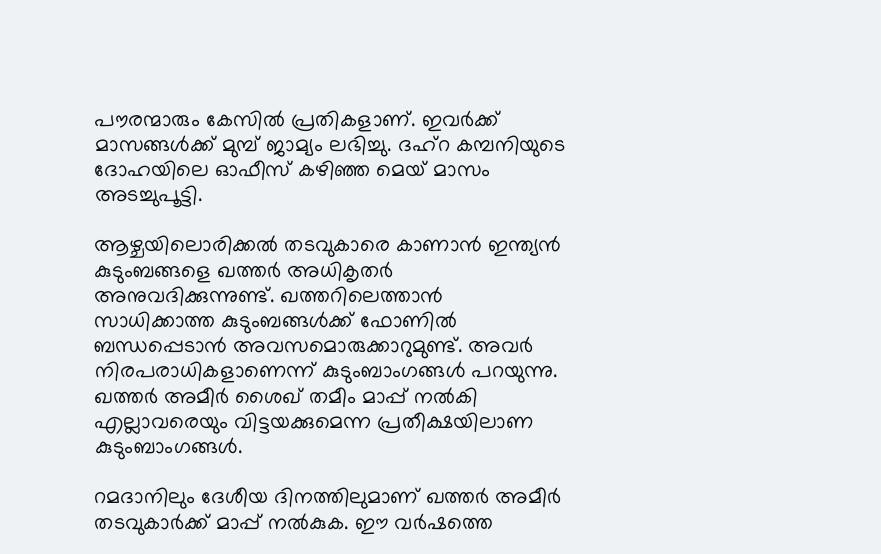പൗരന്മാരും കേസില്‍ പ്രതികളാണ്. ഇവര്‍ക്ക് മാസങ്ങള്‍ക്ക് മുമ്പ് ജാമ്യം ലഭിച്ചു. ദഹ്‌റ കമ്പനിയുടെ ദോഹയിലെ ഓഫീസ് കഴിഞ്ഞ മെയ് മാസം അടച്ചുപൂട്ടി.

ആഴ്ചയിലൊരിക്കല്‍ തടവുകാരെ കാണാന്‍ ഇന്ത്യന്‍ കുടുംബങ്ങളെ ഖത്തര്‍ അധികൃതര്‍ അനുവദിക്കുന്നുണ്ട്. ഖത്തറിലെത്താന്‍ സാധിക്കാത്ത കുടുംബങ്ങള്‍ക്ക് ഫോണില്‍ ബന്ധപ്പെടാന്‍ അവസമൊരുക്കാറുമുണ്ട്. അവര്‍ നിരപരാധികളാണെന്ന് കുടുംബാംഗങ്ങള്‍ പറയുന്നു. ഖത്തര്‍ അമീര്‍ ശൈഖ് തമീം മാപ്പ് നല്‍കി എല്ലാവരെയും വിട്ടയക്കുമെന്ന പ്രതീക്ഷയിലാണ കുടുംബാംഗങ്ങള്‍.

റമദാനിലും ദേശീയ ദിനത്തിലുമാണ് ഖത്തര്‍ അമീര്‍ തടവുകാര്‍ക്ക് മാപ്പ് നല്‍കുക. ഈ വര്‍ഷത്തെ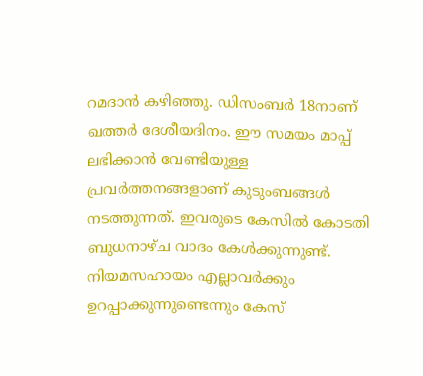റമദാന്‍ കഴിഞ്ഞു. ഡിസംബര്‍ 18നാണ് ഖത്തര്‍ ദേശീയദിനം. ഈ സമയം മാപ്പ് ലഭിക്കാന്‍ വേണ്ടിയുള്ള പ്രവര്‍ത്തനങ്ങളാണ് കുടുംബങ്ങള്‍ നടത്തുന്നത്. ഇവരുടെ കേസില്‍ കോടതി ബുധനാഴ്ച വാദം കേള്‍ക്കുന്നുണ്ട്. നിയമസഹായം എല്ലാവര്‍ക്കും ഉറപ്പാക്കുന്നുണ്ടെന്നും കേസ്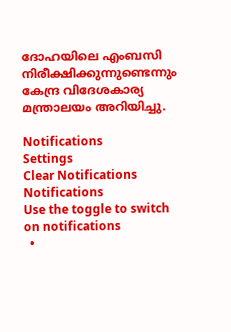ദോഹയിലെ എംബസി നിരീക്ഷിക്കുന്നുണ്ടെന്നും കേന്ദ്ര വിദേശകാര്യ മന്ത്രാലയം അറിയിച്ചു.

Notifications
Settings
Clear Notifications
Notifications
Use the toggle to switch on notifications
  •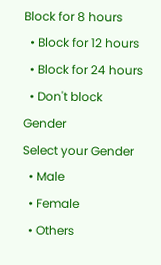Block for 8 hours
  • Block for 12 hours
  • Block for 24 hours
  • Don't block
Gender
Select your Gender
  • Male
  • Female
  • Others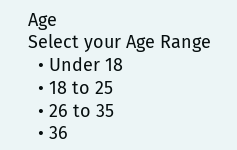Age
Select your Age Range
  • Under 18
  • 18 to 25
  • 26 to 35
  • 36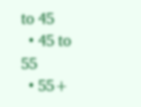to 45
  • 45 to 55
  • 55+